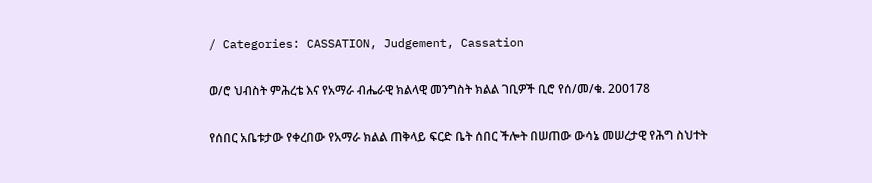/ Categories: CASSATION, Judgement, Cassation

ወ/ሮ ህብስት ምሕረቴ እና የአማራ ብሔራዊ ክልላዊ መንግስት ክልል ገቢዎች ቢሮ የሰ/መ/ቁ. 200178

የሰበር አቤቱታው የቀረበው የአማራ ክልል ጠቅላይ ፍርድ ቤት ሰበር ችሎት በሠጠው ውሳኔ መሠረታዊ የሕግ ስህተት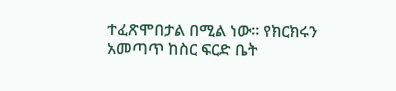ተፈጽሞበታል በሚል ነው፡፡ የክርክሩን አመጣጥ ከስር ፍርድ ቤት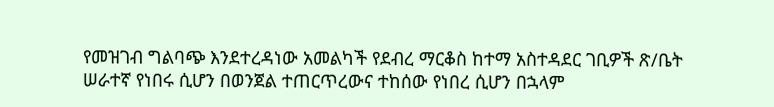የመዝገብ ግልባጭ እንደተረዳነው አመልካች የደብረ ማርቆስ ከተማ አስተዳደር ገቢዎች ጽ/ቤት ሠራተኛ የነበሩ ሲሆን በወንጀል ተጠርጥረውና ተከሰው የነበረ ሲሆን በኋላም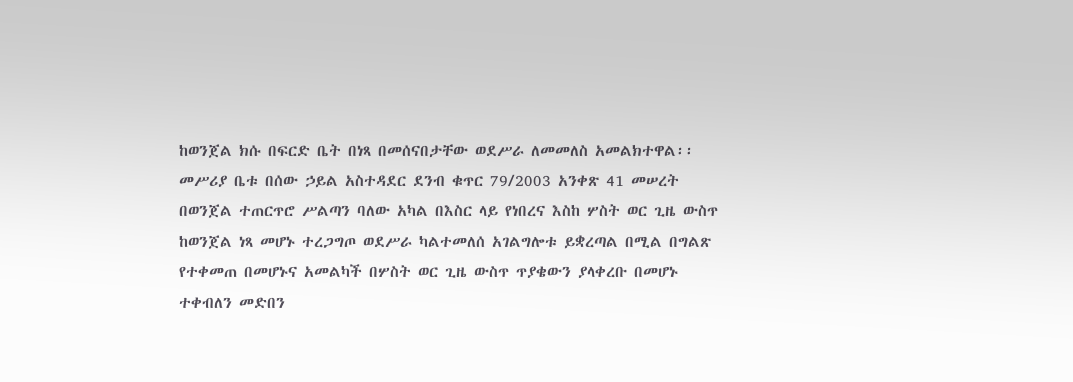ከወንጀል ክሱ በፍርድ ቤት በነጻ በመሰናበታቸው ወደሥራ ለመመለስ አመልክተዋል፡፡ መሥሪያ ቤቱ በሰው ኃይል አስተዳደር ደንብ ቁጥር 79/2003 አንቀጽ 41 መሠረት በወንጀል ተጠርጥሮ ሥልጣን ባለው አካል በእስር ላይ የነበረና እስከ ሦስት ወር ጊዜ ውስጥ ከወንጀል ነጻ መሆኑ ተረጋግጦ ወደሥራ ካልተመለሰ አገልግሎቱ ይቋረጣል በሚል በግልጽ የተቀመጠ በመሆኑና አመልካች በሦስት ወር ጊዜ ውስጥ ጥያቄውን ያላቀረቡ በመሆኑ ተቀብለን መድበን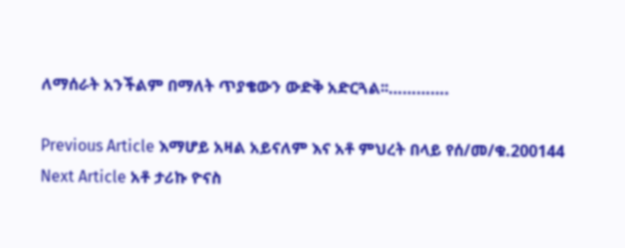ለማሰራት አንችልም በማለት ጥያቄውን ውድቅ አድርጓል፡፡………….

Previous Article እማሆይ አዛል አይናለም እና አቶ ምህረት በላይ የሰ/መ/ቁ.200144
Next Article አቶ ታሪኩ ዮናስ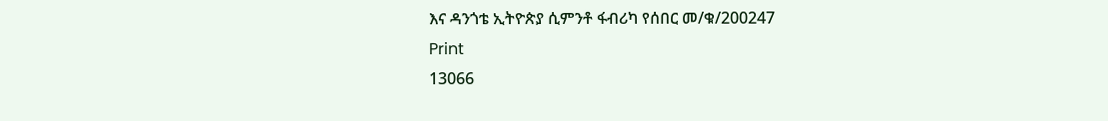እና ዳንጎቴ ኢትዮጵያ ሲምንቶ ፋብሪካ የሰበር መ/ቁ/200247
Print
13066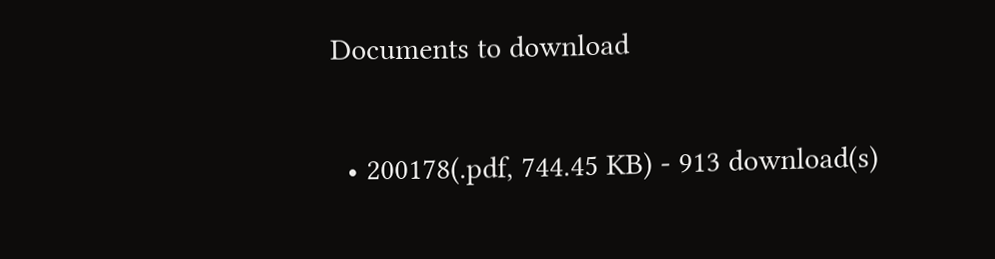Documents to download

  • 200178(.pdf, 744.45 KB) - 913 download(s)